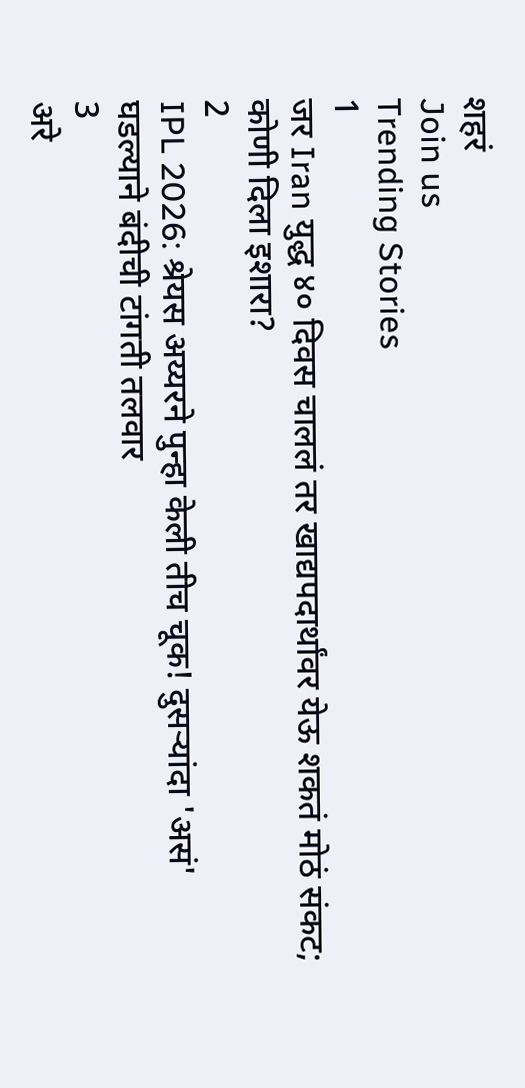शहरं
Join us
Trending Stories
1
जर Iran युद्ध ४० दिवस चाललं तर खाद्यपदार्थांवर येऊ शकतं मोठं संकट; कोणी दिला इशारा?
2
IPL 2026: श्रेयस अय्यरने पुन्हा केली तीच चूक! दुसऱ्यांदा 'असं' घडल्याने बंदीची टांगती तलवार
3
अरे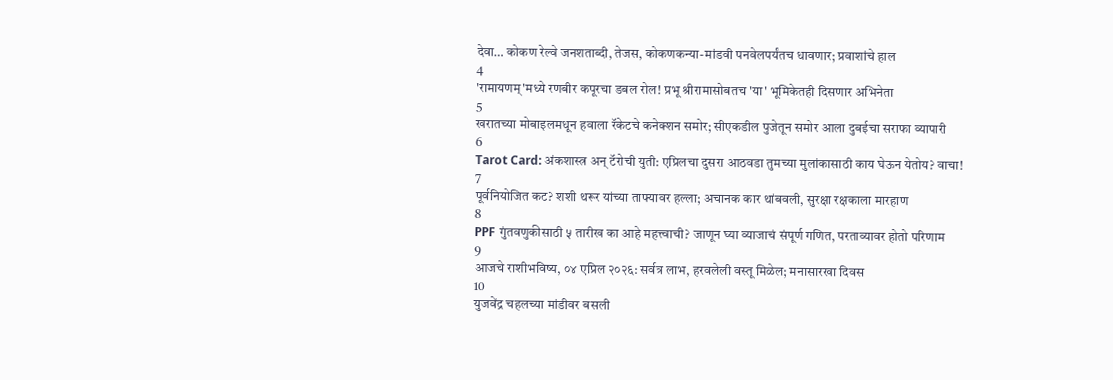देवा… कोकण रेल्वे जनशताब्दी, तेजस, कोकणकन्या-मांडवी पनवेलपर्यंतच धावणार; प्रवाशांचे हाल
4
'रामायणम्'मध्ये रणबीर कपूरचा डबल रोल! प्रभू श्रीरामासोबतच 'या' भूमिकेतही दिसणार अभिनेता
5
खरातच्या मोबाइलमधून हवाला रॅकेटचे कनेक्शन समोर; सीएकडील पुजेतून समोर आला दुबईचा सराफा व्यापारी
6
Tarot Card: अंकशास्त्र अन् टॅरोची युती: एप्रिलचा दुसरा आठवडा तुमच्या मुलांकासाठी काय घेऊन येतोय? वाचा!
7
पूर्वनियोजित कट? शशी थरूर यांच्या ताफ्यावर हल्ला; अचानक कार थांबवली, सुरक्षा रक्षकाला मारहाण
8
PPF गुंतवणुकीसाठी ५ तारीख का आहे महत्त्वाची? जाणून घ्या व्याजाचं संपूर्ण गणित, परताव्यावर होतो परिणाम
9
आजचे राशीभविष्य, ०४ एप्रिल २०२६: सर्वत्र लाभ, हरवलेली वस्तू मिळेल; मनासारखा दिवस
10
युजवेंद्र चहलच्या मांडीवर बसली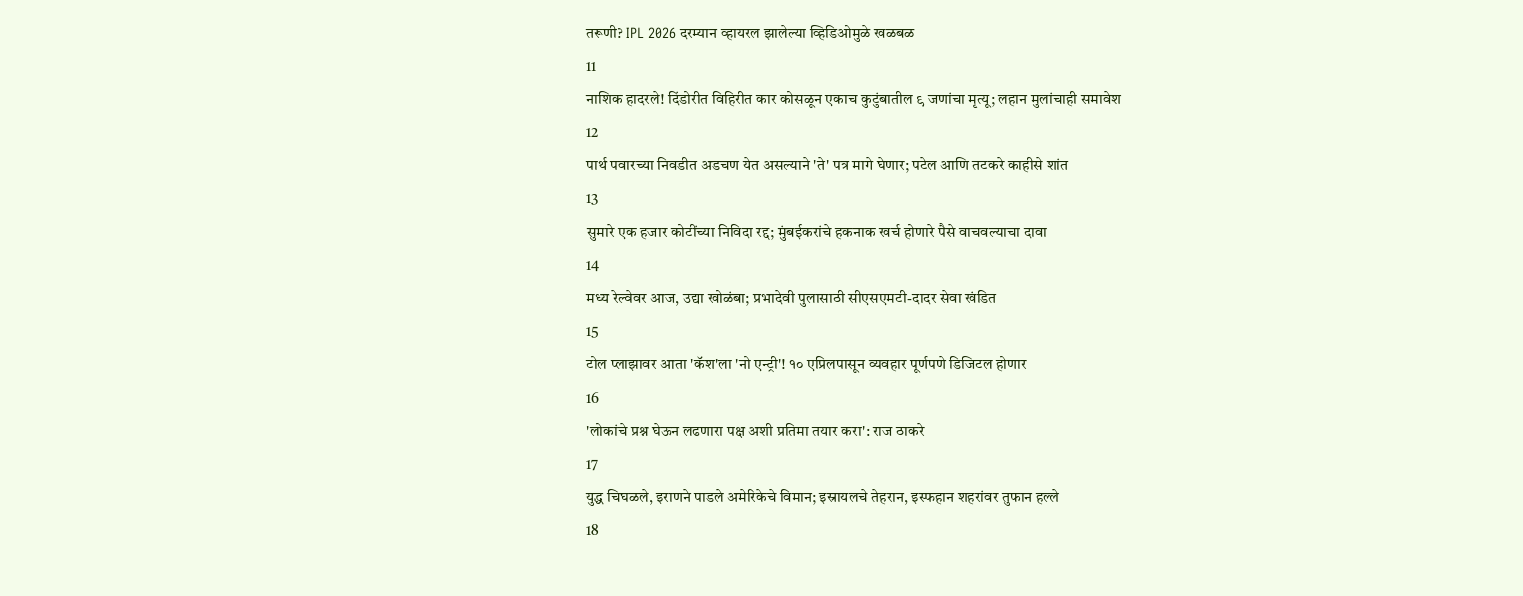तरूणी? IPL 2026 दरम्यान व्हायरल झालेल्या व्हिडिओमुळे खळबळ
11
नाशिक हादरले! दिंडोरीत विहिरीत कार कोसळून एकाच कुटुंबातील ९ जणांचा मृत्यू; लहान मुलांचाही समावेश
12
पार्थ पवारच्या निवडीत अडचण येत असल्याने 'ते' पत्र मागे घेणार; पटेल आणि तटकरे काहीसे शांत
13
सुमारे एक हजार कोटींच्या निविदा रद्द; मुंबईकरांचे हकनाक खर्च होणारे पैसे वाचवल्याचा दावा
14
मध्य रेल्वेवर आज, उद्या खोळंबा; प्रभादेवी पुलासाठी सीएसएमटी-दादर सेवा खंडित
15
टोल प्लाझावर आता 'कॅश'ला 'नो एन्ट्री'! १० एप्रिलपासून व्यवहार पूर्णपणे डिजिटल होणार
16
'लोकांचे प्रश्न घेऊन लढणारा पक्ष अशी प्रतिमा तयार करा': राज ठाकरे
17
युद्ध चिघळले, इराणने पाडले अमेरिकेचे विमान; इस्रायलचे तेहरान, इस्फहान शहरांवर तुफान हल्ले
18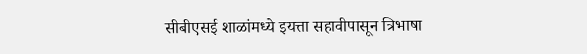सीबीएसई शाळांमध्ये इयत्ता सहावीपासून त्रिभाषा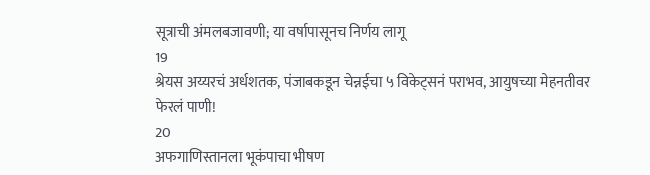सूत्राची अंमलबजावणी; या वर्षापासूनच निर्णय लागू
19
श्रेयस अय्यरचं अर्धशतक, पंजाबकडून चेन्नईचा ५ विकेट्सनं पराभव, आयुषच्या मेहनतीवर फेरलं पाणी!
20
अफगाणिस्तानला भूकंपाचा भीषण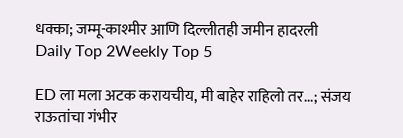धक्का; जम्मू-काश्मीर आणि दिल्लीतही जमीन हादरली
Daily Top 2Weekly Top 5

ED ला मला अटक करायचीय, मी बाहेर राहिलो तर...; संजय राऊतांचा गंभीर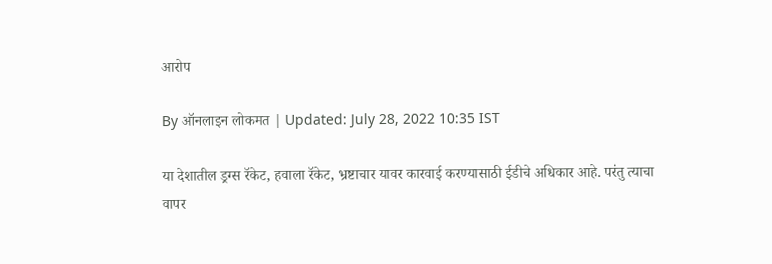आरोप

By ऑनलाइन लोकमत | Updated: July 28, 2022 10:35 IST

या देशातील ड्रग्स रॅकेट, हवाला रॅकेट, भ्रष्टाचार यावर कारवाई करण्यासाठी ईडीचे अधिकार आहे. परंतु त्याचा वापर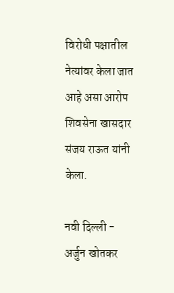विरोधी पक्षातील नेत्यांवर केला जात आहे असा आरोप शिवसेना खासदार संजय राऊत यांनी केला.

नवी दिल्ली - अर्जुन खोतकर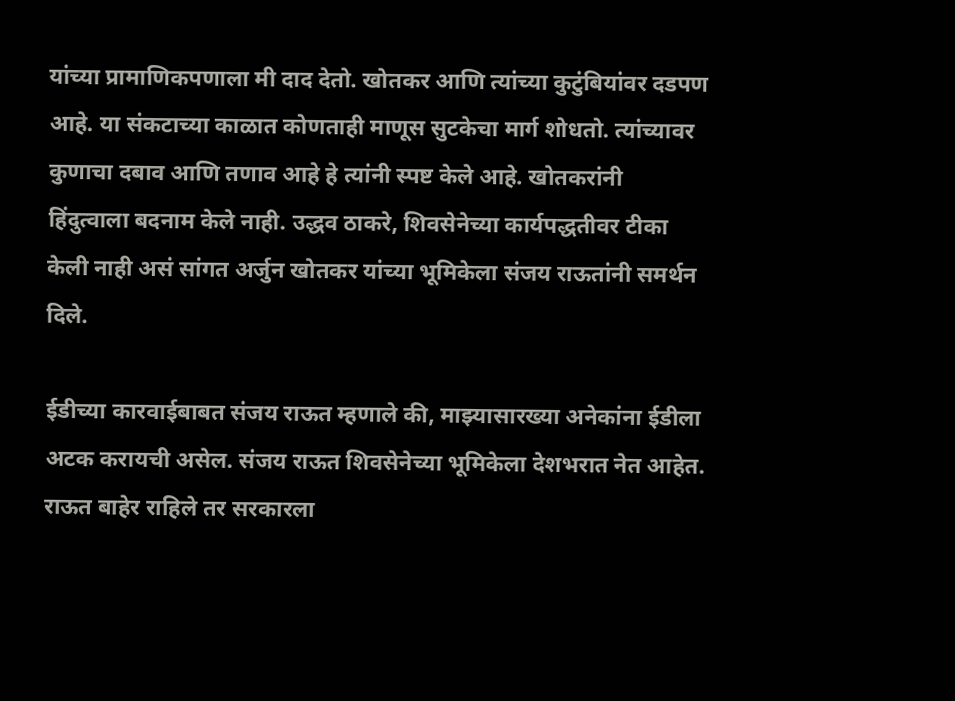यांच्या प्रामाणिकपणाला मी दाद देतो. खोतकर आणि त्यांच्या कुटुंबियांवर दडपण आहे. या संकटाच्या काळात कोणताही माणूस सुटकेचा मार्ग शोधतो. त्यांच्यावर कुणाचा दबाव आणि तणाव आहे हे त्यांनी स्पष्ट केले आहे. खोतकरांनी हिंदुत्वाला बदनाम केले नाही. उद्धव ठाकरे, शिवसेनेच्या कार्यपद्धतीवर टीका केली नाही असं सांगत अर्जुन खोतकर यांच्या भूमिकेला संजय राऊतांनी समर्थन दिले.

ईडीच्या कारवाईबाबत संजय राऊत म्हणाले की, माझ्यासारख्या अनेकांना ईडीला अटक करायची असेल. संजय राऊत शिवसेनेच्या भूमिकेला देशभरात नेत आहेत. राऊत बाहेर राहिले तर सरकारला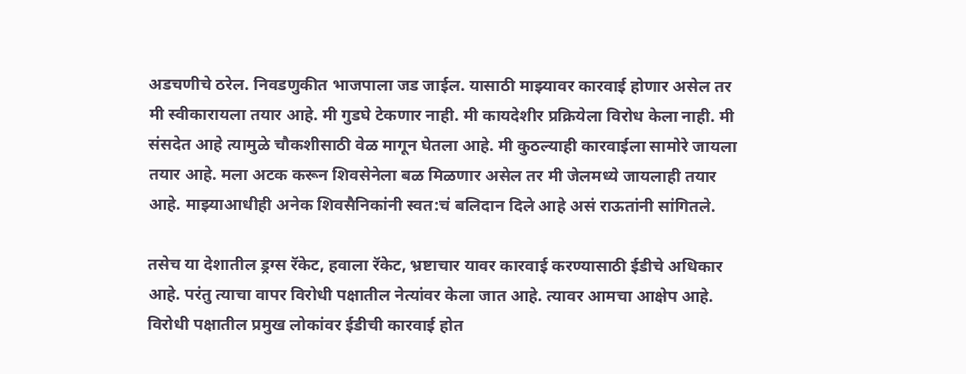अडचणीचे ठरेल. निवडणुकीत भाजपाला जड जाईल. यासाठी माझ्यावर कारवाई होणार असेल तर मी स्वीकारायला तयार आहे. मी गुडघे टेकणार नाही. मी कायदेशीर प्रक्रियेला विरोध केला नाही. मी संसदेत आहे त्यामुळे चौकशीसाठी वेळ मागून घेतला आहे. मी कुठल्याही कारवाईला सामोरे जायला तयार आहे. मला अटक करून शिवसेनेला बळ मिळणार असेल तर मी जेलमध्ये जायलाही तयार आहे. माझ्याआधीही अनेक शिवसैनिकांनी स्वत:चं बलिदान दिले आहे असं राऊतांनी सांगितले.

तसेच या देशातील ड्रग्स रॅकेट, हवाला रॅकेट, भ्रष्टाचार यावर कारवाई करण्यासाठी ईडीचे अधिकार आहे. परंतु त्याचा वापर विरोधी पक्षातील नेत्यांवर केला जात आहे. त्यावर आमचा आक्षेप आहे. विरोधी पक्षातील प्रमुख लोकांवर ईडीची कारवाई होत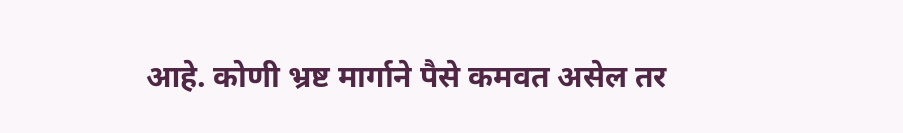आहे. कोणी भ्रष्ट मार्गाने पैसे कमवत असेल तर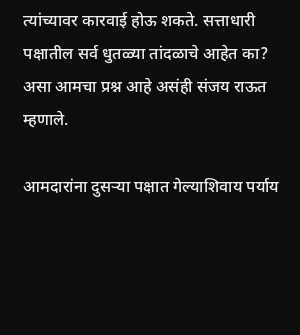त्यांच्यावर कारवाई होऊ शकते. सत्ताधारी पक्षातील सर्व धुतळ्या तांदळाचे आहेत का? असा आमचा प्रश्न आहे असंही संजय राऊत म्हणाले.

आमदारांना दुसऱ्या पक्षात गेल्याशिवाय पर्याय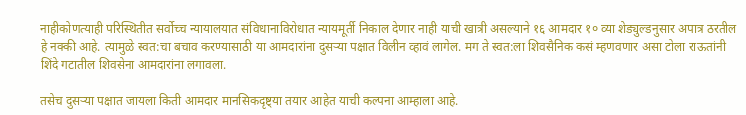नाहीकोणत्याही परिस्थितीत सर्वोच्च न्यायालयात संविधानाविरोधात न्यायमूर्ती निकाल देणार नाही याची खात्री असल्याने १६ आमदार १० व्या शेड्युल्डनुसार अपात्र ठरतील हे नक्की आहे. त्यामुळे स्वत:चा बचाव करण्यासाठी या आमदारांना दुसऱ्या पक्षात विलीन व्हावं लागेल. मग ते स्वत:ला शिवसैनिक कसं म्हणवणार असा टोला राऊतांनी शिंदे गटातील शिवसेना आमदारांना लगावला.

तसेच दुसऱ्या पक्षात जायला किती आमदार मानसिकदृष्ट्या तयार आहेत याची कल्पना आम्हाला आहे.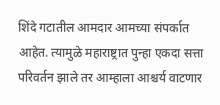शिंदे गटातील आमदार आमच्या संपर्कात आहेत. त्यामुळे महाराष्ट्रात पुन्हा एकदा सत्ता परिवर्तन झाले तर आम्हाला आश्चर्य वाटणार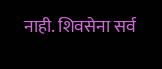नाही. शिवसेना सर्व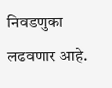निवडणुका लढवणार आहे.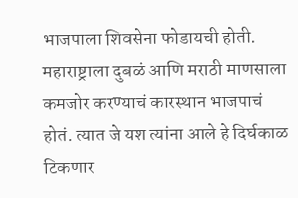भाजपाला शिवसेना फोडायची होती. महाराष्ट्राला दुबळं आणि मराठी माणसाला कमजोर करण्याचं कारस्थान भाजपाचं होतं. त्यात जे यश त्यांना आले हे दिर्घकाळ टिकणार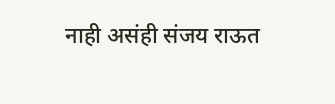नाही असंही संजय राऊत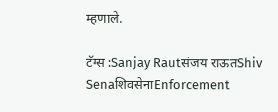म्हणाले.

टॅग्स :Sanjay Rautसंजय राऊतShiv SenaशिवसेनाEnforcement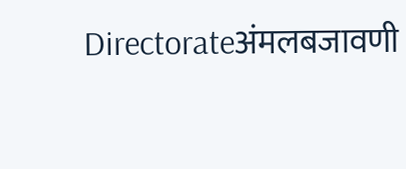Directorateअंमलबजावणी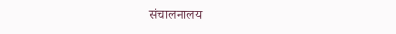संचालनालय